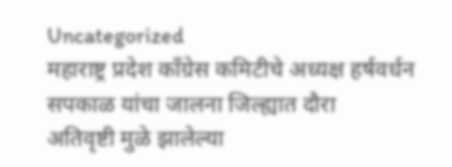Uncategorized
महाराष्ट्र प्रदेश काँग्रेस कमिटीचे अध्यक्ष हर्षवर्धन सपकाळ यांचा जालना जिल्ह्यात दौरा
अतिवृष्टी मुळे झालेल्या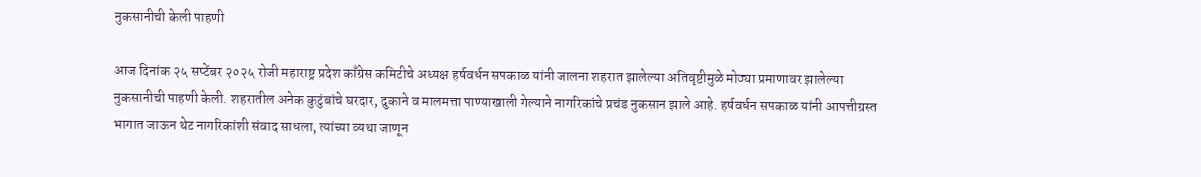नुकसानीची केली पाहणी

आज दिनांक २५ सप्टेंबर २०२५ रोजी महाराष्ट्र प्रदेश काँग्रेस कमिटीचे अध्यक्ष हर्षवर्धन सपकाळ यांनी जालना शहरात झालेल्या अतिवृष्टीमुळे मोठ्या प्रमाणावर झालेल्या नुकसानीची पाहणी केली. शहरातील अनेक कुटुंबांचे घरदार, दुकाने व मालमत्ता पाण्याखाली गेल्याने नागरिकांचे प्रचंड नुकसान झाले आहे. हर्षवर्धन सपकाळ यांनी आपत्तीग्रस्त भागात जाऊन थेट नागरिकांशी संवाद साधला, त्यांच्या व्यथा जाणून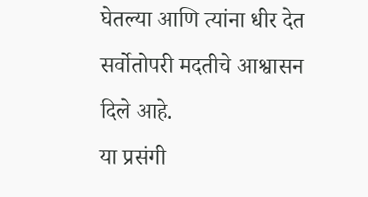घेतल्या आणि त्यांना धीर देत सर्वोतोपरी मदतीचे आश्वासन दिले आहे.
या प्रसंगी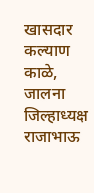खासदार कल्याण काळे, जालना जिल्हाध्यक्ष राजाभाऊ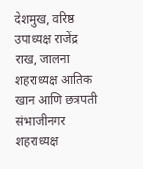देशमुख, वरिष्ठ उपाध्यक्ष राजेंद्र राख, जालना शहराध्यक्ष आतिक खान आणि छत्रपती संभाजीनगर शहराध्यक्ष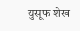युसूफ शेख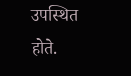उपस्थित होते.